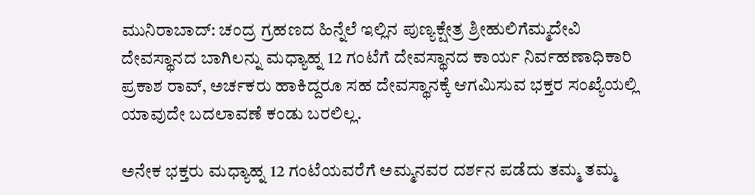ಮುನಿರಾಬಾದ್: ಚಂದ್ರ ಗ್ರಹಣದ ಹಿನ್ನೆಲೆ ಇಲ್ಲಿನ ಪುಣ್ಯಕ್ಷೇತ್ರ ಶ್ರೀಹುಲಿಗೆಮ್ಮದೇವಿ ದೇವಸ್ಥಾನದ ಬಾಗಿಲನ್ನು ಮಧ್ಯಾಹ್ನ 12 ಗಂಟೆಗೆ ದೇವಸ್ಥಾನದ ಕಾರ್ಯ ನಿರ್ವಹಣಾಧಿಕಾರಿ ಪ್ರಕಾಶ ರಾವ್‌, ಅರ್ಚಕರು ಹಾಕಿದ್ದರೂ ಸಹ ದೇವಸ್ಥಾನಕ್ಕೆ ಆಗಮಿಸುವ ಭಕ್ತರ ಸಂಖ್ಯೆಯಲ್ಲಿ ಯಾವುದೇ ಬದಲಾವಣೆ ಕಂಡು ಬರಲಿಲ್ಲ.

ಅನೇಕ ಭಕ್ತರು ಮಧ್ಯಾಹ್ನ 12 ಗಂಟೆಯವರೆಗೆ ಅಮ್ಮನವರ ದರ್ಶನ ಪಡೆದು ತಮ್ಮ ತಮ್ಮ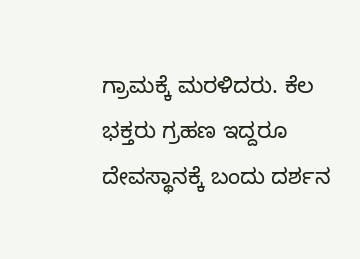ಗ್ರಾಮಕ್ಕೆ ಮರಳಿದರು. ಕೆಲ ಭಕ್ತರು ಗ್ರಹಣ ಇದ್ದರೂ ದೇವಸ್ಥಾನಕ್ಕೆ ಬಂದು ದರ್ಶನ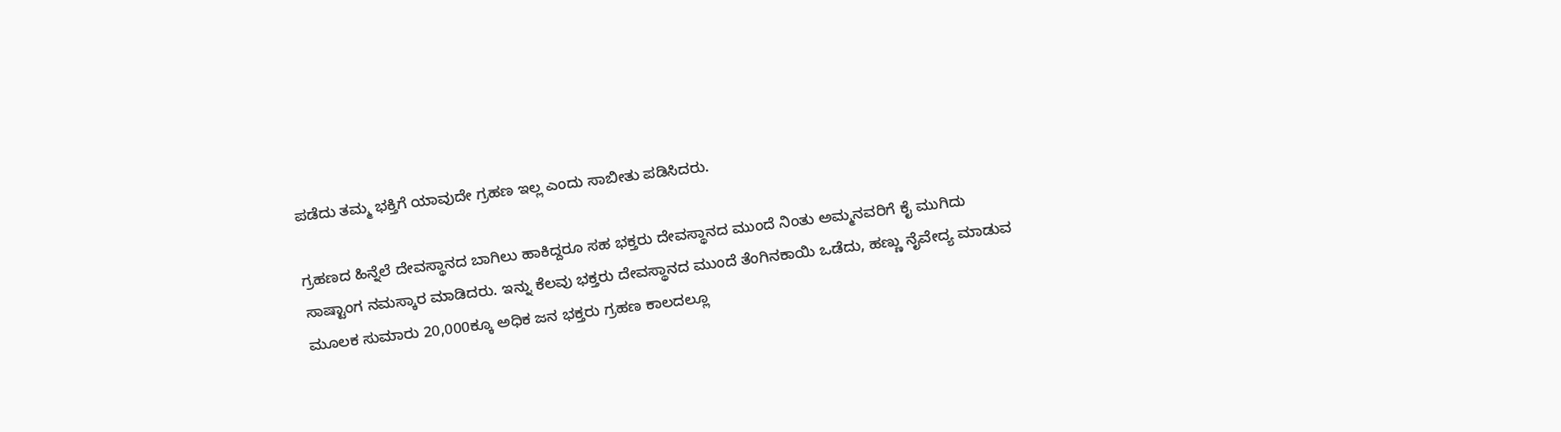ಪಡೆದು ತಮ್ಮ ಭಕ್ತಿಗೆ ಯಾವುದೇ ಗ್ರಹಣ ಇಲ್ಲ ಎಂದು ಸಾಬೀತು ಪಡಿಸಿದರು.

ಗ್ರಹಣದ ಹಿನ್ನೆಲೆ ದೇವಸ್ಥಾನದ ಬಾಗಿಲು ಹಾಕಿದ್ದರೂ ಸಹ ಭಕ್ತರು ದೇವಸ್ಥಾನದ ಮುಂದೆ ನಿಂತು ಅಮ್ಮನವರಿಗೆ ಕೈ ಮುಗಿದು ಸಾಷ್ಟಾಂಗ ನಮಸ್ಕಾರ ಮಾಡಿದರು. ಇನ್ನು ಕೆಲವು ಭಕ್ತರು ದೇವಸ್ಥಾನದ ಮುಂದೆ ತೆಂಗಿನಕಾಯಿ ಒಡೆದು, ಹಣ್ಣು ನೈವೇದ್ಯ ಮಾಡುವ ಮೂಲಕ ಸುಮಾರು 20,000ಕ್ಕೂ ಅಧಿಕ ಜನ ಭಕ್ತರು ಗ್ರಹಣ ಕಾಲದಲ್ಲೂ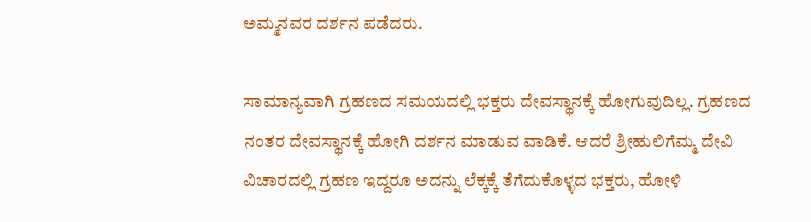ಅಮ್ಮನವರ ದರ್ಶನ ಪಡೆದರು.

ಸಾಮಾನ್ಯವಾಗಿ ಗ್ರಹಣದ ಸಮಯದಲ್ಲಿ ಭಕ್ತರು ದೇವಸ್ಥಾನಕ್ಕೆ ಹೋಗುವುದಿಲ್ಲ. ಗ್ರಹಣದ ನಂತರ ದೇವಸ್ಥಾನಕ್ಕೆ ಹೋಗಿ ದರ್ಶನ ಮಾಡುವ ವಾಡಿಕೆ. ಆದರೆ ಶ್ರೀಹುಲಿಗೆಮ್ಮ ದೇವಿ ವಿಚಾರದಲ್ಲಿ ಗ್ರಹಣ ಇದ್ದರೂ ಅದನ್ನು ಲೆಕ್ಕಕ್ಕೆ ತೆಗೆದುಕೊಳ್ಳದ ಭಕ್ತರು, ಹೋಳಿ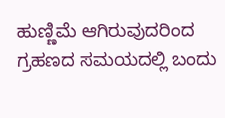ಹುಣ್ಣಿಮೆ ಆಗಿರುವುದರಿಂದ ಗ್ರಹಣದ ಸಮಯದಲ್ಲಿ ಬಂದು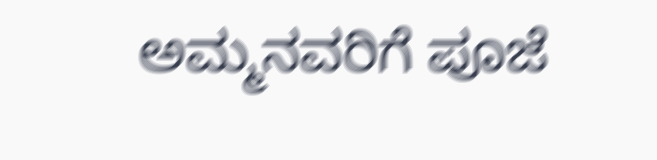ಅಮ್ಮನವರಿಗೆ ಪೂಜೆ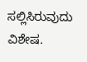ಸಲ್ಲಿಸಿರುವುದು ವಿಶೇಷ.